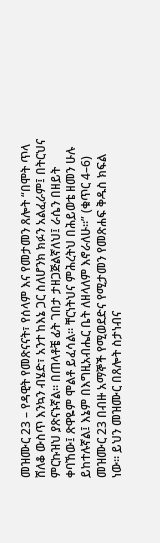መዝሙር 23 – የዳዊት የመጽናናት፣ የሰላም እና የመታመን ጸሎት “በሞት ጥላ ሸለቆ ውስጥ እንኳን ብሄድ፣ አንተ ከእኔ ጋር ስለሆንክ ክፉን አልፈራም፤ በትርህና ምርኩዝህ ያጽናኑኛል። በጠላቶቼ ፊት ገበታ ታዘጋጅልኛለህ፤ ራሴን በዘይት ቀባኸው፤ ጽዋዬም ሞልቶ ይፈሳል። ቸርነትህና ምሕረትህ በሕይወቴ ዘመን ሁሉ ይከተሉኛል፤ እኔም በእግዚአብሔር ቤት ለዘላለም እኖራለሁ።” (ቁጥር 4–6) መዝሙር 23 በብዙ አማኞች የሚወደድና የሚታመን የመጽሐፍ ቅዱስ ክፍል ነው። ይህን መዝሙር በጸሎት ስታነብና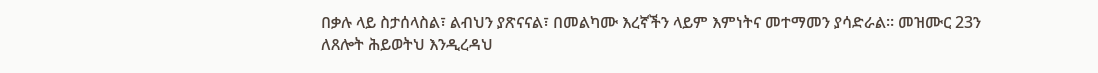በቃሉ ላይ ስታሰላስል፣ ልብህን ያጽናናል፣ በመልካሙ እረኛችን ላይም እምነትና መተማመን ያሳድራል። መዝሙር 23ን ለጸሎት ሕይወትህ እንዲረዳህ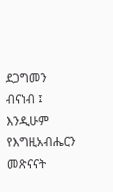ደጋግመን ብናነብ ፤ እንዲሁም የእግዚአብሔርን መጽናናት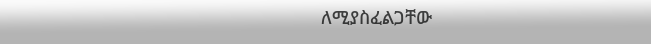ለሚያስፈልጋቸው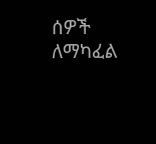ሰዎች ለማካፈል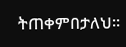ትጠቀምበታለህ።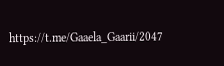https://t.me/Gaaela_Gaarii/2047